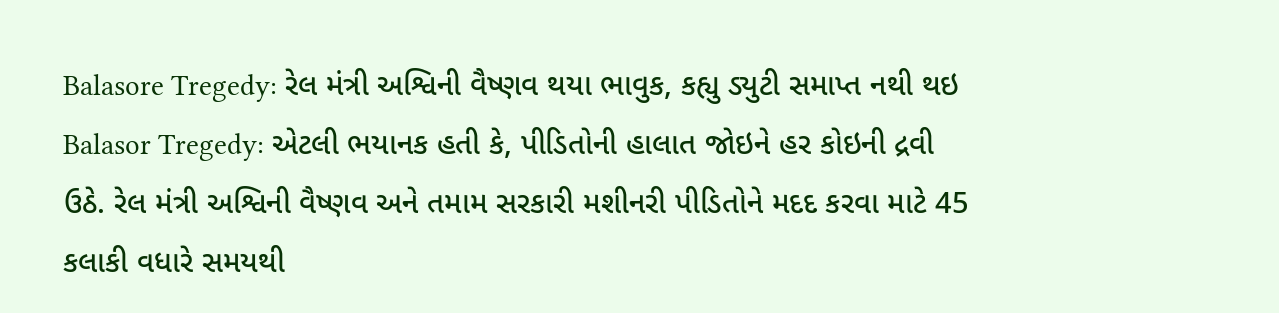Balasore Tregedy: રેલ મંત્રી અશ્વિની વૈષ્ણવ થયા ભાવુક, કહ્યુ ડ્યુટી સમાપ્ત નથી થઇ
Balasor Tregedy: એટલી ભયાનક હતી કે, પીડિતોની હાલાત જોઇને હર કોઇની દ્રવી ઉઠે. રેલ મંત્રી અશ્વિની વૈષ્ણવ અને તમામ સરકારી મશીનરી પીડિતોને મદદ કરવા માટે 45 કલાકી વધારે સમયથી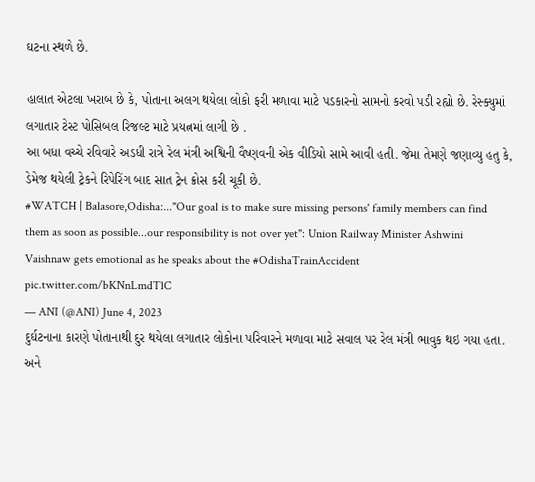ઘટના સ્થળે છે.

હાલાત એટલા ખરાબ છે કે, પોતાના અલગ થયેલા લોકો ફરી મળાવા માટે પડકારનો સામનો કરવો પડી રહ્યો છે. રેસ્ક્યુમાં લગાતાર ટેસ્ટ પોસિબલ રિજલ્ટ માટે પ્રયત્નમાં લાગી છે .
આ બધા વચ્ચે રવિવારે અડધી રાત્રે રેલ મંત્રી અશ્વિની વૈષ્ણવની એક વીડિયો સામે આવી હતી. જેમા તેમણે જણાવ્યુ હતુ કે, ડેમેજ થયેલી ટ્રેકને રિપેરિંગ બાદ સાત ટ્રેન ક્રોસ કરી ચૂકી છે.
#WATCH | Balasore,Odisha:..."Our goal is to make sure missing persons' family members can find them as soon as possible...our responsibility is not over yet": Union Railway Minister Ashwini Vaishnaw gets emotional as he speaks about the #OdishaTrainAccident pic.twitter.com/bKNnLmdTlC
— ANI (@ANI) June 4, 2023
દુર્ઘટનાના કારણે પોતાનાથી દુર થયેલા લગાતાર લોકોના પરિવારને મળાવા માટે સવાલ પર રેલ મંત્રી ભાવુક થઇ ગયા હતા. અને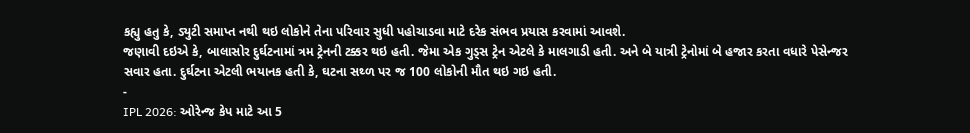કહ્યુ હતુ કે, ડ્યુટી સમાપ્ત નથી થઇ લોકોને તેના પરિવાર સુધી પહોચાડવા માટે દરેક સંભવ પ્રયાસ કરવામાં આવશે.
જણાવી દઇએ કે, બાલાસોર દુર્ઘટનામાં ત્રમ ટ્રેનની ટક્કર થઇ હતી. જેમા એક ગુડ્સ ટ્રેન એટલે કે માલગાડી હતી. અને બે યાત્રી ટ્રેનોમાં બે હજાર કરતા વધારે પેસેન્જર સવાર હતા. દુર્ઘટના એટલી ભયાનક હતી કે, ઘટના સથ્ળ પર જ 100 લોકોની મૌત થઇ ગઇ હતી.
-
IPL 2026: ઓરેન્જ કેપ માટે આ 5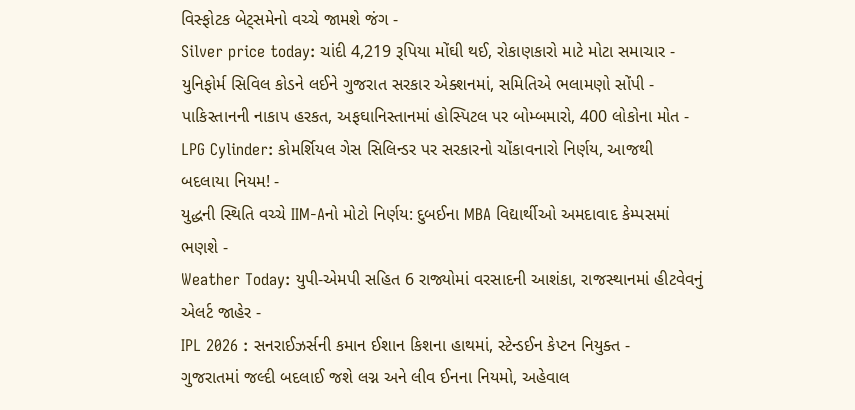વિસ્ફોટક બેટ્સમેનો વચ્ચે જામશે જંગ -
Silver price today: ચાંદી 4,219 રૂપિયા મોંઘી થઈ, રોકાણકારો માટે મોટા સમાચાર -
યુનિફોર્મ સિવિલ કોડને લઈને ગુજરાત સરકાર એક્શનમાં, સમિતિએ ભલામણો સોંપી -
પાકિસ્તાનની નાકાપ હરકત, અફઘાનિસ્તાનમાં હોસ્પિટલ પર બોમ્બમારો, 400 લોકોના મોત -
LPG Cylinder: કોમર્શિયલ ગેસ સિલિન્ડર પર સરકારનો ચોંકાવનારો નિર્ણય, આજથી બદલાયા નિયમ! -
યુદ્ધની સ્થિતિ વચ્ચે IIM-Aનો મોટો નિર્ણય: દુબઈના MBA વિદ્યાર્થીઓ અમદાવાદ કેમ્પસમાં ભણશે -
Weather Today: યુપી-એમપી સહિત 6 રાજ્યોમાં વરસાદની આશંકા, રાજસ્થાનમાં હીટવેવનું એલર્ટ જાહેર -
IPL 2026 : સનરાઈઝર્સની કમાન ઈશાન કિશના હાથમાં, સ્ટેન્ડઈન કેપ્ટન નિયુક્ત -
ગુજરાતમાં જલ્દી બદલાઈ જશે લગ્ન અને લીવ ઈનના નિયમો, અહેવાલ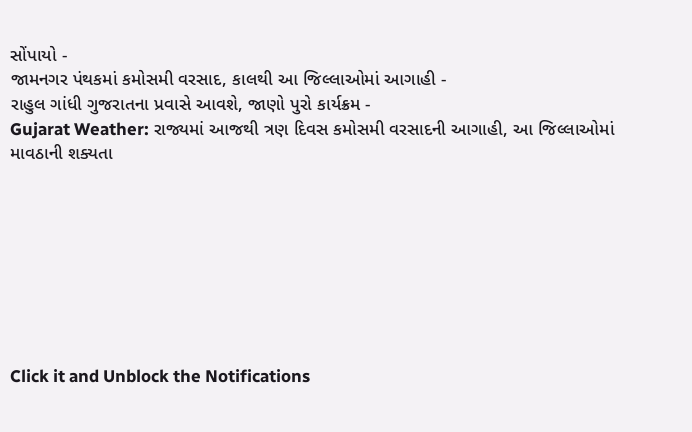સોંપાયો -
જામનગર પંથકમાં કમોસમી વરસાદ, કાલથી આ જિલ્લાઓમાં આગાહી -
રાહુલ ગાંધી ગુજરાતના પ્રવાસે આવશે, જાણો પુરો કાર્યક્રમ -
Gujarat Weather: રાજ્યમાં આજથી ત્રણ દિવસ કમોસમી વરસાદની આગાહી, આ જિલ્લાઓમાં માવઠાની શક્યતા








Click it and Unblock the Notifications